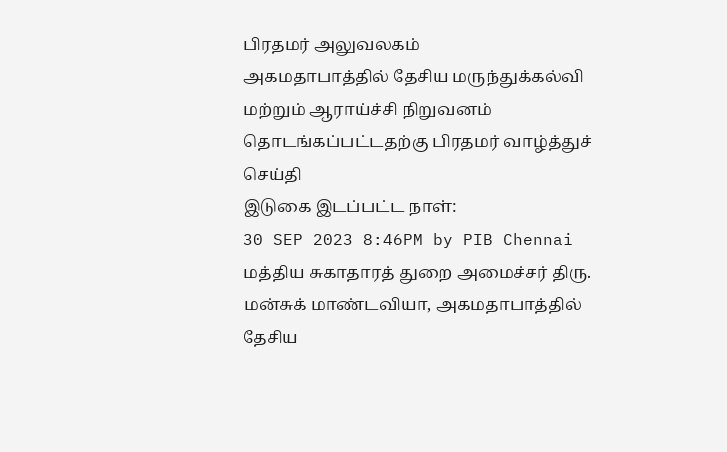பிரதமர் அலுவலகம்
அகமதாபாத்தில் தேசிய மருந்துக்கல்வி மற்றும் ஆராய்ச்சி நிறுவனம் தொடங்கப்பட்டதற்கு பிரதமர் வாழ்த்துச் செய்தி
இடுகை இடப்பட்ட நாள்:
30 SEP 2023 8:46PM by PIB Chennai
மத்திய சுகாதாரத் துறை அமைச்சர் திரு. மன்சுக் மாண்டவியா, அகமதாபாத்தில் தேசிய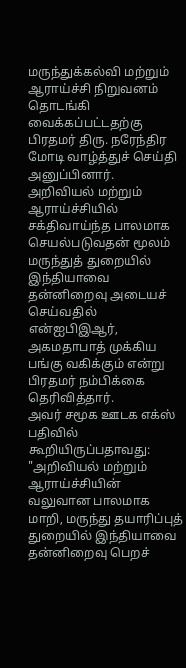மருந்துக்கல்வி மற்றும் ஆராய்ச்சி நிறுவனம் தொடங்கி வைக்கப்பட்டதற்கு பிரதமர் திரு. நரேந்திர மோடி வாழ்த்துச் செய்தி அனுப்பினார்.
அறிவியல் மற்றும் ஆராய்ச்சியில் சக்திவாய்ந்த பாலமாக செயல்படுவதன் மூலம் மருந்துத் துறையில் இந்தியாவை தன்னிறைவு அடையச் செய்வதில் என்ஐபிஇஆர், அகமதாபாத் முக்கிய பங்கு வகிக்கும் என்று பிரதமர் நம்பிக்கை தெரிவித்தார்.
அவர் சமூக ஊடக எக்ஸ் பதிவில் கூறியிருப்பதாவது:
"அறிவியல் மற்றும் ஆராய்ச்சியின் வலுவான பாலமாக மாறி, மருந்து தயாரிப்புத் துறையில் இந்தியாவை தன்னிறைவு பெறச்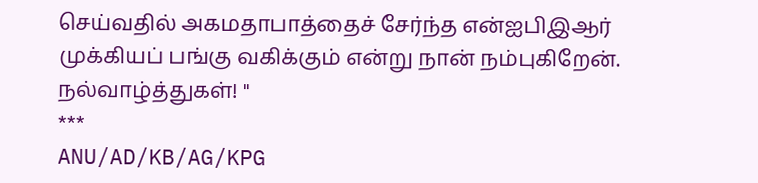செய்வதில் அகமதாபாத்தைச் சேர்ந்த என்ஐபிஇஆர் முக்கியப் பங்கு வகிக்கும் என்று நான் நம்புகிறேன். நல்வாழ்த்துகள்! "
***
ANU/AD/KB/AG/KPG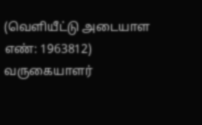(வெளியீட்டு அடையாள எண்: 1963812)
வருகையாளர்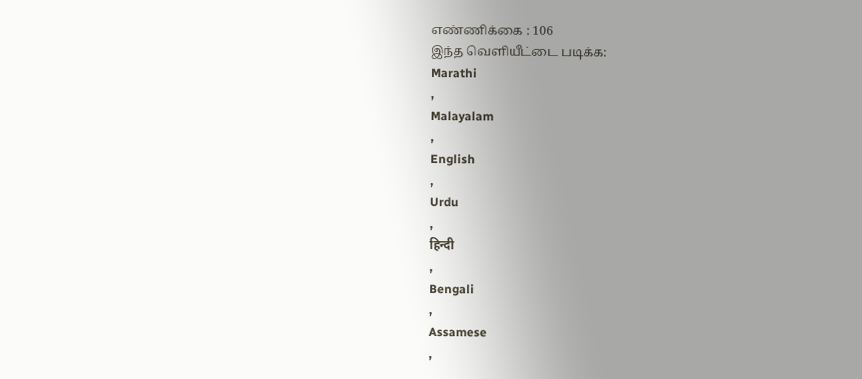எண்ணிக்கை : 106
இந்த வெளியீட்டை படிக்க:
Marathi
,
Malayalam
,
English
,
Urdu
,
हिन्दी
,
Bengali
,
Assamese
,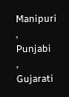Manipuri
,
Punjabi
,
Gujarati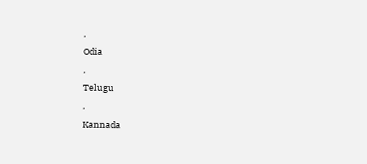,
Odia
,
Telugu
,
Kannada